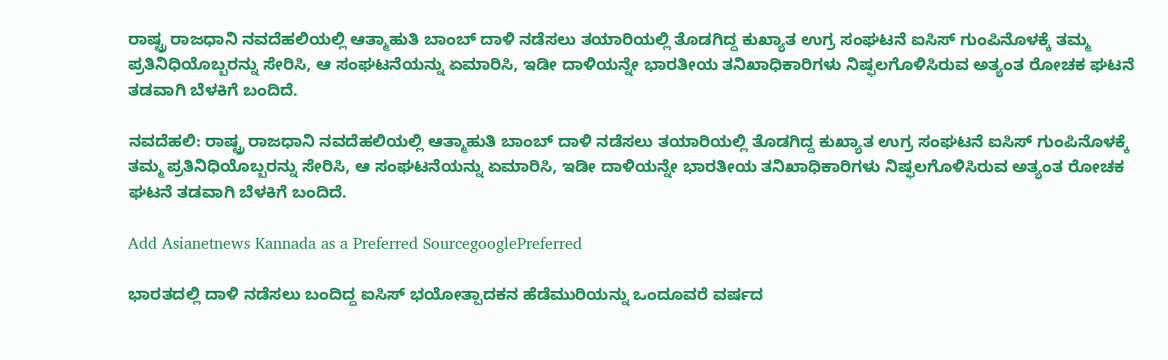ರಾಷ್ಟ್ರ ರಾಜಧಾನಿ ನವದೆಹಲಿಯಲ್ಲಿ ಆತ್ಮಾಹುತಿ ಬಾಂಬ್‌ ದಾಳಿ ನಡೆಸಲು ತಯಾರಿಯಲ್ಲಿ ತೊಡಗಿದ್ದ ಕುಖ್ಯಾತ ಉಗ್ರ ಸಂಘಟನೆ ಐಸಿಸ್‌ ಗುಂಪಿನೊಳಕ್ಕೆ ತಮ್ಮ ಪ್ರತಿನಿಧಿಯೊಬ್ಬರನ್ನು ಸೇರಿಸಿ, ಆ ಸಂಘಟನೆಯನ್ನು ಏಮಾರಿಸಿ, ಇಡೀ ದಾಳಿಯನ್ನೇ ಭಾರತೀಯ ತನಿಖಾಧಿಕಾರಿಗಳು ನಿಷ್ಫಲಗೊಳಿಸಿರುವ ಅತ್ಯಂತ ರೋಚಕ ಘಟನೆ ತಡವಾಗಿ ಬೆಳಕಿಗೆ ಬಂದಿದೆ.

ನವದೆಹಲಿ: ರಾಷ್ಟ್ರ ರಾಜಧಾನಿ ನವದೆಹಲಿಯಲ್ಲಿ ಆತ್ಮಾಹುತಿ ಬಾಂಬ್‌ ದಾಳಿ ನಡೆಸಲು ತಯಾರಿಯಲ್ಲಿ ತೊಡಗಿದ್ದ ಕುಖ್ಯಾತ ಉಗ್ರ ಸಂಘಟನೆ ಐಸಿಸ್‌ ಗುಂಪಿನೊಳಕ್ಕೆ ತಮ್ಮ ಪ್ರತಿನಿಧಿಯೊಬ್ಬರನ್ನು ಸೇರಿಸಿ, ಆ ಸಂಘಟನೆಯನ್ನು ಏಮಾರಿಸಿ, ಇಡೀ ದಾಳಿಯನ್ನೇ ಭಾರತೀಯ ತನಿಖಾಧಿಕಾರಿಗಳು ನಿಷ್ಫಲಗೊಳಿಸಿರುವ ಅತ್ಯಂತ ರೋಚಕ ಘಟನೆ ತಡವಾಗಿ ಬೆಳಕಿಗೆ ಬಂದಿದೆ.

Add Asianetnews Kannada as a Preferred SourcegooglePreferred

ಭಾರತದಲ್ಲಿ ದಾಳಿ ನಡೆಸಲು ಬಂದಿದ್ದ ಐಸಿಸ್‌ ಭಯೋತ್ಪಾದಕನ ಹೆಡೆಮುರಿಯನ್ನು ಒಂದೂವರೆ ವರ್ಷದ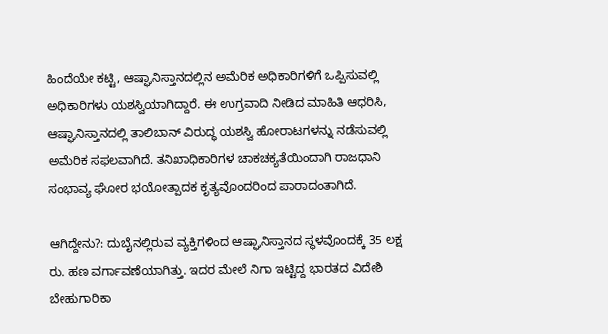ಹಿಂದೆಯೇ ಕಟ್ಟಿ, ಆಷ್ಘಾನಿಸ್ತಾನದಲ್ಲಿನ ಅಮೆರಿಕ ಅಧಿಕಾರಿಗಳಿಗೆ ಒಪ್ಪಿಸುವಲ್ಲಿ ಅಧಿಕಾರಿಗಳು ಯಶಸ್ವಿಯಾಗಿದ್ದಾರೆ. ಈ ಉಗ್ರವಾದಿ ನೀಡಿದ ಮಾಹಿತಿ ಆಧರಿಸಿ, ಆಷ್ಘಾನಿಸ್ತಾನದಲ್ಲಿ ತಾಲಿಬಾನ್‌ ವಿರುದ್ಧ ಯಶಸ್ವಿ ಹೋರಾಟಗಳನ್ನು ನಡೆಸುವಲ್ಲಿ ಅಮೆರಿಕ ಸಫಲವಾಗಿದೆ. ತನಿಖಾಧಿಕಾರಿಗಳ ಚಾಕಚಕ್ಯತೆಯಿಂದಾಗಿ ರಾಜಧಾನಿ ಸಂಭಾವ್ಯ ಘೋರ ಭಯೋತ್ಪಾದಕ ಕೃತ್ಯವೊಂದರಿಂದ ಪಾರಾದಂತಾಗಿದೆ.

ಆಗಿದ್ದೇನು?: ದುಬೈನಲ್ಲಿರುವ ವ್ಯಕ್ತಿಗಳಿಂದ ಆಷ್ಘಾನಿಸ್ತಾನದ ಸ್ಥಳವೊಂದಕ್ಕೆ 35 ಲಕ್ಷ ರು. ಹಣ ವರ್ಗಾವಣೆಯಾಗಿತ್ತು. ಇದರ ಮೇಲೆ ನಿಗಾ ಇಟ್ಟಿದ್ದ ಭಾರತದ ವಿದೇಶಿ ಬೇಹುಗಾರಿಕಾ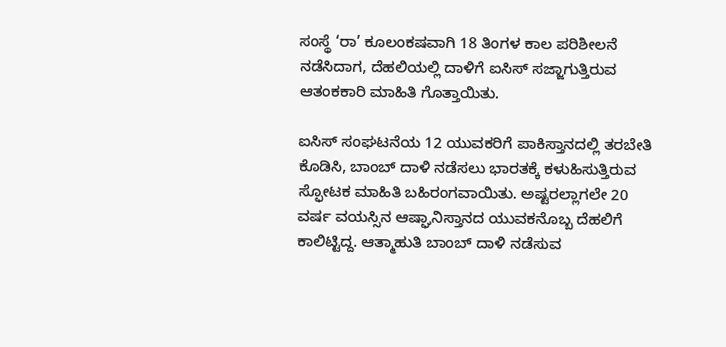ಸಂಸ್ಥೆ ‘ರಾ’ ಕೂಲಂಕಷವಾಗಿ 18 ತಿಂಗಳ ಕಾಲ ಪರಿಶೀಲನೆ ನಡೆಸಿದಾಗ, ದೆಹಲಿಯಲ್ಲಿ ದಾಳಿಗೆ ಐಸಿಸ್‌ ಸಜ್ಜಾಗುತ್ತಿರುವ ಆತಂಕಕಾರಿ ಮಾಹಿತಿ ಗೊತ್ತಾಯಿತು.

ಐಸಿಸ್‌ ಸಂಘಟನೆಯ 12 ಯುವಕರಿಗೆ ಪಾಕಿಸ್ತಾನದಲ್ಲಿ ತರಬೇತಿ ಕೊಡಿಸಿ, ಬಾಂಬ್‌ ದಾಳಿ ನಡೆಸಲು ಭಾರತಕ್ಕೆ ಕಳುಹಿಸುತ್ತಿರುವ ಸ್ಫೋಟಕ ಮಾಹಿತಿ ಬಹಿರಂಗವಾಯಿತು. ಅಷ್ಟರಲ್ಲಾಗಲೇ 20 ವರ್ಷ ವಯಸ್ಸಿನ ಆಷ್ಘಾನಿಸ್ತಾನದ ಯುವಕನೊಬ್ಬ ದೆಹಲಿಗೆ ಕಾಲಿಟ್ಟಿದ್ದ. ಆತ್ಮಾಹುತಿ ಬಾಂಬ್‌ ದಾಳಿ ನಡೆಸುವ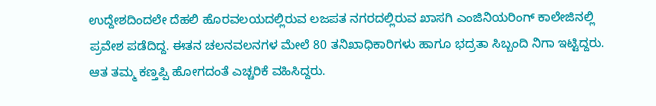ಉದ್ದೇಶದಿಂದಲೇ ದೆಹಲಿ ಹೊರವಲಯದಲ್ಲಿರುವ ಲಜಪತ ನಗರದಲ್ಲಿರುವ ಖಾಸಗಿ ಎಂಜಿನಿಯರಿಂಗ್‌ ಕಾಲೇಜಿನಲ್ಲಿ ಪ್ರವೇಶ ಪಡೆದಿದ್ದ. ಈತನ ಚಲನವಲನಗಳ ಮೇಲೆ 80 ತನಿಖಾಧಿಕಾರಿಗಳು ಹಾಗೂ ಭದ್ರತಾ ಸಿಬ್ಬಂದಿ ನಿಗಾ ಇಟ್ಟಿದ್ದರು. ಆತ ತಮ್ಮ ಕಣ್ತಪ್ಪಿ ಹೋಗದಂತೆ ಎಚ್ಚರಿಕೆ ವಹಿಸಿದ್ದರು.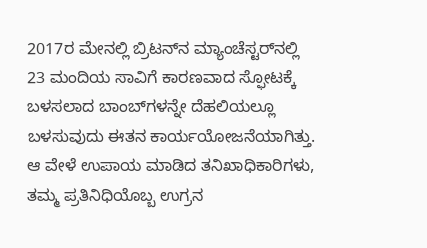2017ರ ಮೇನಲ್ಲಿ ಬ್ರಿಟನ್‌ನ ಮ್ಯಾಂಚೆಸ್ಟರ್‌ನಲ್ಲಿ 23 ಮಂದಿಯ ಸಾವಿಗೆ ಕಾರಣವಾದ ಸ್ಫೋಟಕ್ಕೆ ಬಳಸಲಾದ ಬಾಂಬ್‌ಗಳನ್ನೇ ದೆಹಲಿಯಲ್ಲೂ ಬಳಸುವುದು ಈತನ ಕಾರ್ಯಯೋಜನೆಯಾಗಿತ್ತು. ಆ ವೇಳೆ ಉಪಾಯ ಮಾಡಿದ ತನಿಖಾಧಿಕಾರಿಗಳು, ತಮ್ಮ ಪ್ರತಿನಿಧಿಯೊಬ್ಬ ಉಗ್ರನ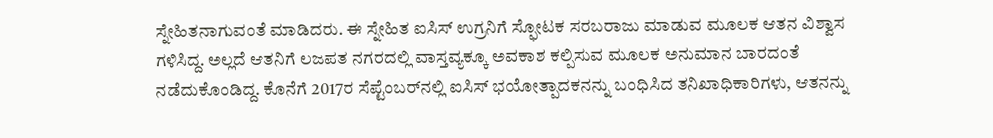ಸ್ನೇಹಿತನಾಗುವಂತೆ ಮಾಡಿದರು. ಈ ಸ್ನೇಹಿತ ಐಸಿಸ್‌ ಉಗ್ರನಿಗೆ ಸ್ಫೋಟಕ ಸರಬರಾಜು ಮಾಡುವ ಮೂಲಕ ಆತನ ವಿಶ್ವಾಸ ಗಳಿಸಿದ್ದ. ಅಲ್ಲದೆ ಆತನಿಗೆ ಲಜಪತ ನಗರದಲ್ಲಿ ವಾಸ್ತವ್ಯಕ್ಕೂ ಅವಕಾಶ ಕಲ್ಪಿಸುವ ಮೂಲಕ ಅನುಮಾನ ಬಾರದಂತೆ ನಡೆದುಕೊಂಡಿದ್ದ. ಕೊನೆಗೆ 2017ರ ಸೆಪ್ಟೆಂಬರ್‌ನಲ್ಲಿ ಐಸಿಸ್‌ ಭಯೋತ್ಪಾದಕನನ್ನು ಬಂಧಿಸಿದ ತನಿಖಾಧಿಕಾರಿಗಳು, ಆತನನ್ನು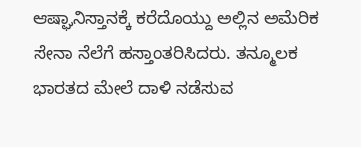ಆಷ್ಘಾನಿಸ್ತಾನಕ್ಕೆ ಕರೆದೊಯ್ದು ಅಲ್ಲಿನ ಅಮೆರಿಕ ಸೇನಾ ನೆಲೆಗೆ ಹಸ್ತಾಂತರಿಸಿದರು. ತನ್ಮೂಲಕ ಭಾರತದ ಮೇಲೆ ದಾಳಿ ನಡೆಸುವ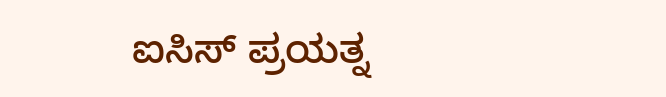ಐಸಿಸ್‌ ಪ್ರಯತ್ನ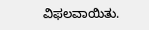ವಿಫಲವಾಯಿತು.